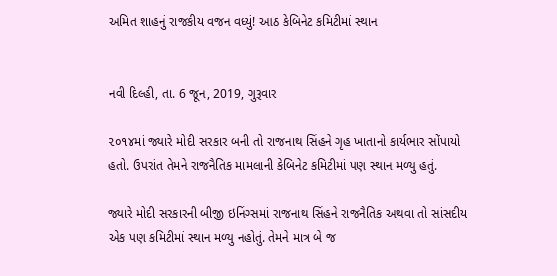અમિત શાહનું રાજકીય વજન વધ્યું! આઠ કેબિનેટ કમિટીમાં સ્થાન


નવી દિલ્હી, તા. 6 જૂન, 2019, ગુરૂવાર

૨૦૧૪માં જ્યારે મોદી સરકાર બની તો રાજનાથ સિંહને ગૃહ ખાતાનો કાર્યભાર સોંપાયો હતો. ઉપરાંત તેમને રાજનૈતિક મામલાની કેબિનેટ કમિટીમાં પણ સ્થાન મળ્યુ હતું.

જ્યારે મોદી સરકારની બીજી ઇનિંગ્સમાં રાજનાથ સિંહને રાજનૈતિક અથવા તો સાંસદીય એક પણ કમિટીમાં સ્થાન મળ્યુ નહોતું. તેમને માત્ર બે જ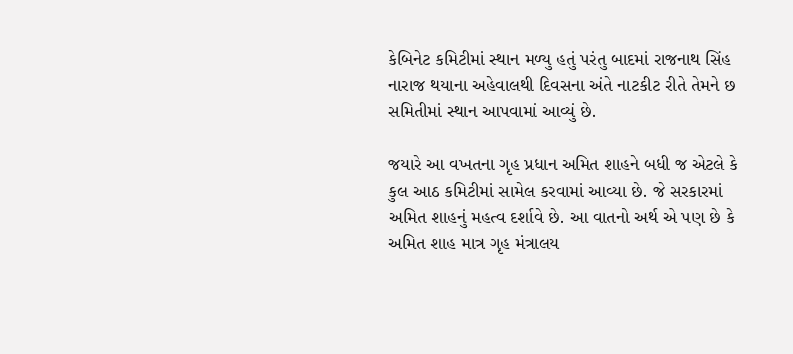કેબિનેટ કમિટીમાં સ્થાન મળ્યુ હતું પરંતુ બાદમાં રાજનાથ સિંહ નારાજ થયાના અહેવાલથી દિવસના અંતે નાટકીટ રીતે તેમને છ સમિતીમાં સ્થાન આપવામાં આવ્યું છે.

જયારે આ વખતના ગૃહ પ્રધાન અમિત શાહને બધી જ એટલે કે કુલ આઠ કમિટીમાં સામેલ કરવામાં આવ્યા છે. જે સરકારમાં અમિત શાહનું મહત્વ દર્શાવે છે. આ વાતનો અર્થ એ પણ છે કે અમિત શાહ માત્ર ગૃહ મંત્રાલય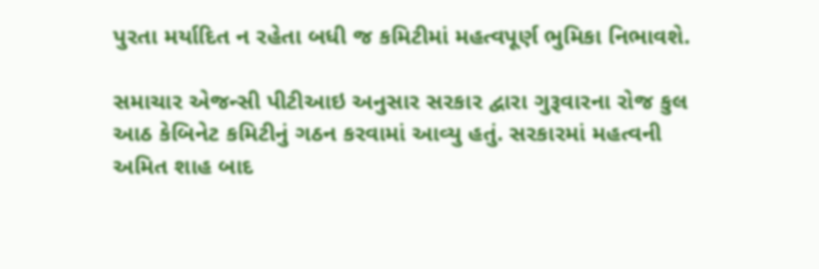પુરતા મર્યાદિત ન રહેતા બધી જ કમિટીમાં મહત્વપૂર્ણ ભુમિકા નિભાવશે.

સમાચાર એજન્સી પીટીઆઇ અનુસાર સરકાર દ્વારા ગુરૂવારના રોજ કુલ આઠ કેબિનેટ કમિટીનું ગઠન કરવામાં આવ્યુ હતું. સરકારમાં મહત્વની અમિત શાહ બાદ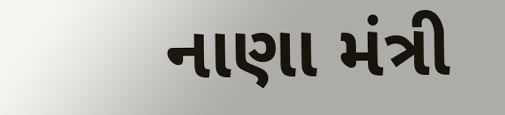નાણા મંત્રી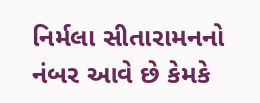નિર્મલા સીતારામનનો નંબર આવે છે કેમકે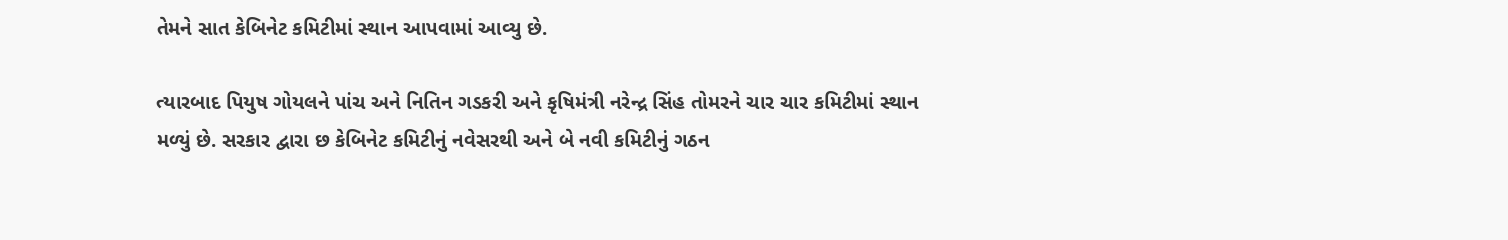તેમને સાત કેબિનેટ કમિટીમાં સ્થાન આપવામાં આવ્યુ છે.

ત્યારબાદ પિયુષ ગોયલને પાંચ અને નિતિન ગડકરી અને કૃષિમંત્રી નરેન્દ્ર સિંહ તોમરને ચાર ચાર કમિટીમાં સ્થાન મળ્યું છે. સરકાર દ્વારા છ કેબિનેટ કમિટીનું નવેસરથી અને બે નવી કમિટીનું ગઠન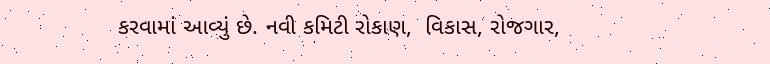કરવામાં આવ્યું છે. નવી કમિટી રોકાણ,  વિકાસ, રોજગાર,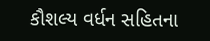કૌશલ્ય વર્ધન સહિતના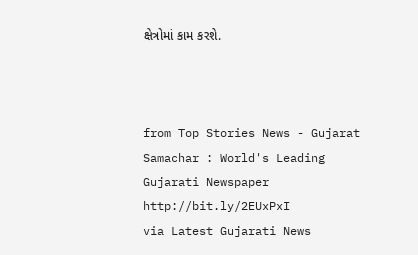ક્ષેત્રોમાં કામ કરશે.



from Top Stories News - Gujarat Samachar : World's Leading Gujarati Newspaper http://bit.ly/2EUxPxI
via Latest Gujarati News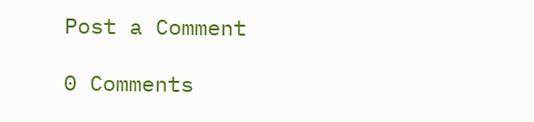Post a Comment

0 Comments